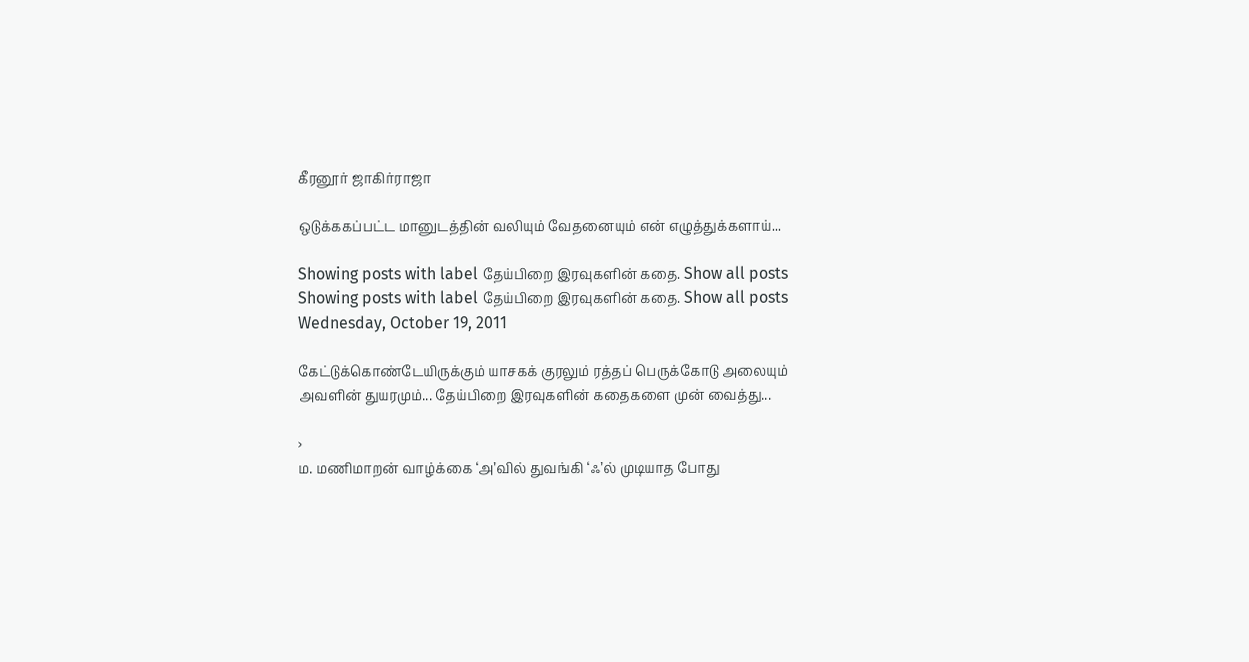கீரனூர் ஜாகிர்ராஜா

ஒடுக்ககப்பட்ட மானுடத்தின் வலியும் வேதனையும் என் எழுத்துக்களாய்...

Showing posts with label தேய்பிறை இரவுகளின் கதை. Show all posts
Showing posts with label தேய்பிறை இரவுகளின் கதை. Show all posts
Wednesday, October 19, 2011

கேட்டுக்கொண்டேயிருக்கும் யாசகக் குரலும் ரத்தப் பெருக்கோடு அலையும் அவளின் துயரமும்... தேய்பிறை இரவுகளின் கதைகளை முன் வைத்து...

›
ம. மணிமாறன் வாழ்க்கை ‘அ’வில் துவங்கி ‘ஃ’ல் முடியாத போது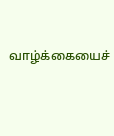வாழ்க்கையைச்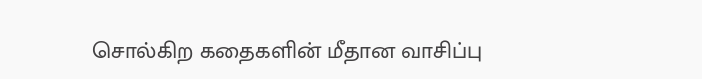சொல்கிற கதைகளின் மீதான வாசிப்பு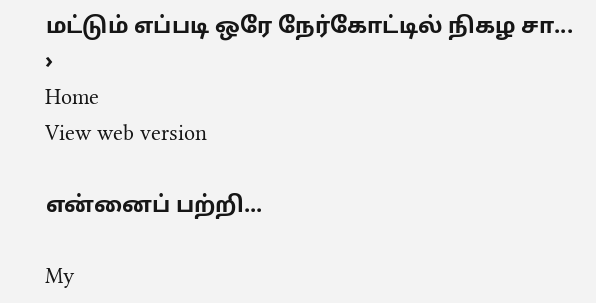மட்டும் எப்படி ஒரே நேர்கோட்டில் நிகழ சா...
›
Home
View web version

என்னைப் பற்றி...

My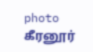photo
கீரனூர்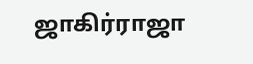ஜாகிர்ராஜா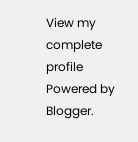View my complete profile
Powered by Blogger.